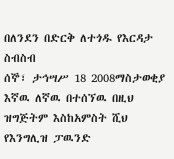በለንደን በድርቅ ለተጎዱ የእርዳታ ስብስብ
ሰኞ፣ ታኅሣሥ 18 2008ማስታወቂያ
እኛዉ ለኛዉ በተሰኘዉ በዚህ ዝግጅትም እስከአምስት ሺህ የእንግሊዝ ፓዉንድ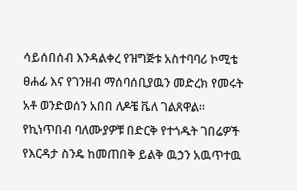ሳይሰበሰብ እንዳልቀረ የዝግጅቱ አስተባባሪ ኮሚቴ ፀሐፊ እና የገንዘብ ማሰባሰቢያዉን መድረክ የመሩት አቶ ወንድወሰን አበበ ለዶቼ ቬለ ገልጸዋል። የኪነጥበብ ባለሙያዎቹ በድርቅ የተጎዱት ገበሬዎች የእርዳታ ስንዴ ከመጠበቅ ይልቅ ዉኃን አዉጥተዉ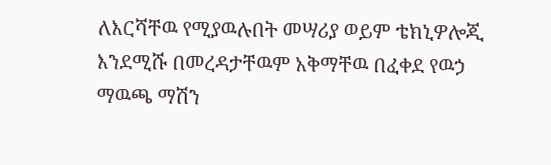ለእርሻቸዉ የሚያዉሉበት መሣሪያ ወይም ቴክኒዎሎጂ እንደሚሹ በመረዳታቸዉም አቅማቸዉ በፈቀደ የዉኃ ማዉጫ ማሽን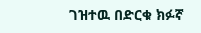ገዝተዉ በድርቁ ክፉኛ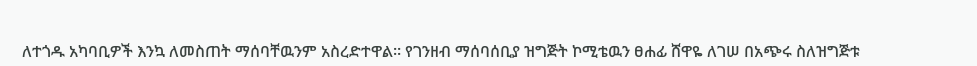ለተጎዱ አካባቢዎች እንኳ ለመስጠት ማሰባቸዉንም አስረድተዋል። የገንዘብ ማሰባሰቢያ ዝግጅት ኮሚቴዉን ፀሐፊ ሸዋዬ ለገሠ በአጭሩ ስለዝግጅቱ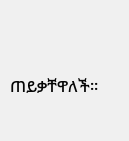ጠይቃቸዋለች።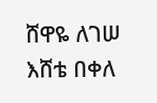ሸዋዬ ለገሠ
እሸቴ በቀለ